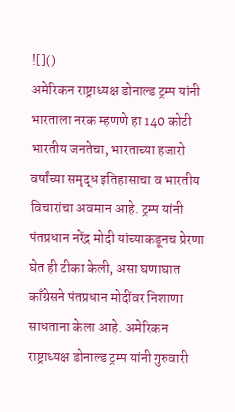![]()
अमेरिकन राष्ट्राध्यक्ष डोनाल्ड ट्रम्प यांनी भारताला नरक म्हणणे हा 140 कोटी भारतीय जनतेचा, भारताच्या हजारो वर्षांच्या समृद्ध इतिहासाचा व भारतीय विचारांचा अवमान आहे. ट्रम्प यांनी पंतप्रधान नरेंद्र मोदी यांच्याकडूनच प्रेरणा घेत ही टीका केली, असा घणाघात काँग्रेसने पंतप्रधान मोदींवर निशाणा साधताना केला आहे. अमेरिकन राष्ट्राध्यक्ष डोनाल्ड ट्रम्प यांनी गुरुवारी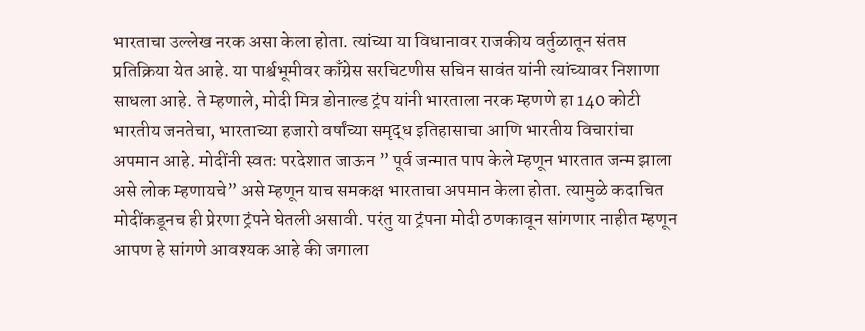भारताचा उल्लेख नरक असा केला होता. त्यांच्या या विधानावर राजकीय वर्तुळातून संतप्त प्रतिक्रिया येत आहे. या पार्श्वभूमीवर काँग्रेस सरचिटणीस सचिन सावंत यांनी त्यांच्यावर निशाणा साधला आहे. ते म्हणाले, मोदी मित्र डोनाल्ड ट्रंप यांनी भारताला नरक म्हणणे हा 140 कोटी भारतीय जनतेचा, भारताच्या हजारो वर्षांच्या समृद्ध इतिहासाचा आणि भारतीय विचारांचा अपमान आहे. मोदींनी स्वतः परदेशात जाऊन ” पूर्व जन्मात पाप केले म्हणून भारतात जन्म झाला असे लोक म्हणायचे” असे म्हणून याच समकक्ष भारताचा अपमान केला होता. त्यामुळे कदाचित मोदींकडूनच ही प्रेरणा ट्रंपने घेतली असावी. परंतु या ट्रंपना मोदी ठणकावून सांगणार नाहीत म्हणून आपण हे सांगणे आवश्यक आहे की जगाला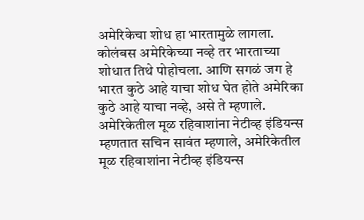अमेरिकेचा शोध हा भारतामुळे लागला. कोलंबस अमेरिकेच्या नव्हे तर भारताच्या शोधात तिथे पोहोचला. आणि सगळं जग हे भारत कुठे आहे याचा शोध घेत होते अमेरिका कुठे आहे याचा नव्हे, असे ते म्हणाले. अमेरिकेतील मूळ रहिवाशांना नेटीव्ह इंडियन्स म्हणतात सचिन सावंत म्हणाले, अमेरिकेतील मूळ रहिवाशांना नेटीव्ह इंडियन्स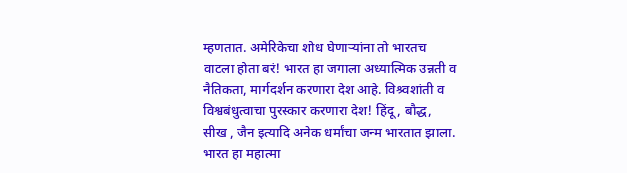म्हणतात. अमेरिकेचा शोध घेणाऱ्यांना तो भारतच वाटला होता बरं! भारत हा जगाला अध्यात्मिक उन्नती व नैतिकता, मार्गदर्शन करणारा देश आहे. विश्र्वशांती व विश्वबंधुत्वाचा पुरस्कार करणारा देश! हिंदू, बौद्ध, सीख , जैन इत्यादि अनेक धर्मांचा जन्म भारतात झाला. भारत हा महात्मा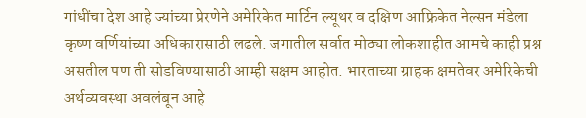गांधींचा देश आहे ज्यांच्या प्रेरणेने अमेरिकेत मार्टिन ल्यूथर व दक्षिण आफ्रिकेत नेल्सन मंडेला कृष्ण वर्णियांच्या अधिकारासाठी लढले. जगातील सर्वात मोठ्या लोकशाहीत आमचे काही प्रश्न असतील पण ती सोडविण्यासाठी आम्ही सक्षम आहोत. भारताच्या ग्राहक क्षमतेवर अमेरिकेची अर्थव्यवस्था अवलंबून आहे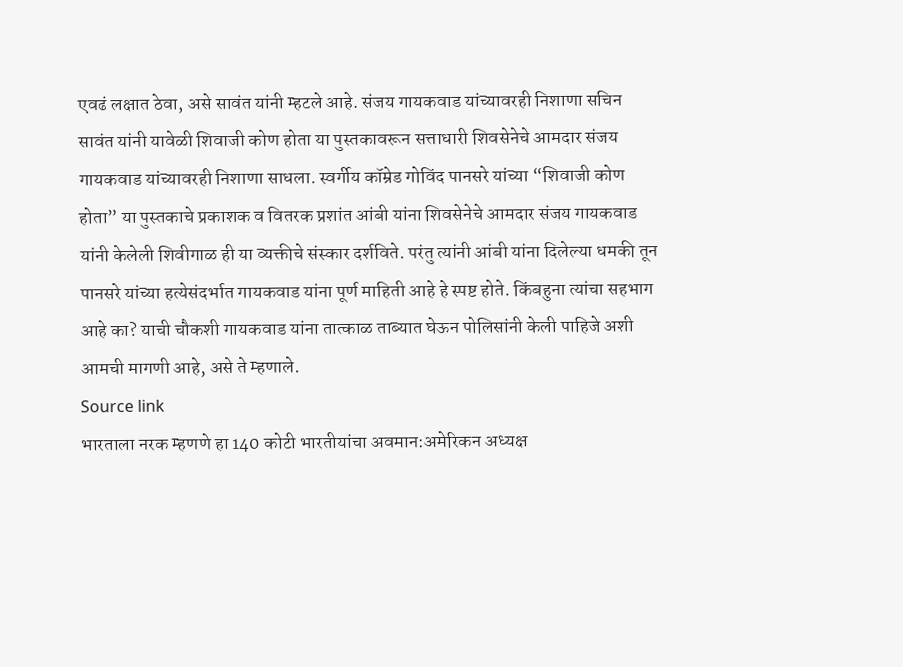एवढं लक्षात ठेवा, असे सावंत यांनी म्हटले आहे. संजय गायकवाड यांच्यावरही निशाणा सचिन सावंत यांनी यावेळी शिवाजी कोण होता या पुस्तकावरून सत्ताधारी शिवसेनेचे आमदार संजय गायकवाड यांच्यावरही निशाणा साधला. स्वर्गीय कॉम्रेड गोविंद पानसरे यांच्या “शिवाजी कोण होता” या पुस्तकाचे प्रकाशक व वितरक प्रशांत आंबी यांना शिवसेनेचे आमदार संजय गायकवाड यांनी केलेली शिवीगाळ ही या व्यक्तीचे संस्कार दर्शविते. परंतु त्यांनी आंबी यांना दिलेल्या धमकी तून पानसरे यांच्या हत्येसंदर्भात गायकवाड यांना पूर्ण माहिती आहे हे स्पष्ट होते. किंबहुना त्यांचा सहभाग आहे का? याची चौकशी गायकवाड यांना तात्काळ ताब्यात घेऊन पोलिसांनी केली पाहिजे अशी आमची मागणी आहे, असे ते म्हणाले.
Source link
भारताला नरक म्हणणे हा 140 कोटी भारतीयांचा अवमान:अमेरिकन अध्यक्ष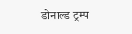डोनाल्ड ट्रम्प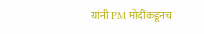यांनी PM मोदींकडूनच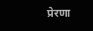प्रेरणा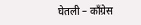घेतली – काँग्रेस